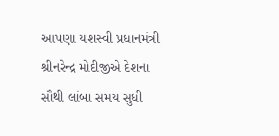આપણા યશસ્વી પ્રધાનમંત્રી શ્રીનરેન્દ્ર મોદીજીએ દેશના સૌથી લાંબા સમય સુધી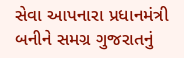સેવા આપનારા પ્રધાનમંત્રી બનીને સમગ્ર ગુજરાતનું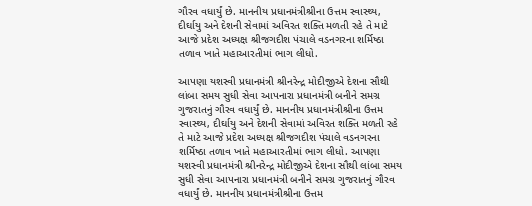ગૌરવ વધાર્યું છે. માનનીય પ્રધાનમંત્રીશ્રીના ઉત્તમ સ્વાસ્થ્ય, દીર્ઘાયુ અને દેશની સેવામાં અવિરત શક્તિ મળતી રહે તે માટે આજે પ્રદેશ અધ્યક્ષ શ્રીજગદીશ પંચાલે વડનગરના શર્મિષ્ઠા તળાવ ખાતે મહાઆરતીમાં ભાગ લીધો.

આપણા યશસ્વી પ્રધાનમંત્રી શ્રીનરેન્દ્ર મોદીજીએ દેશના સૌથી લાંબા સમય સુધી સેવા આપનારા પ્રધાનમંત્રી બનીને સમગ્ર ગુજરાતનું ગૌરવ વધાર્યું છે. માનનીય પ્રધાનમંત્રીશ્રીના ઉત્તમ સ્વાસ્થ્ય, દીર્ઘાયુ અને દેશની સેવામાં અવિરત શક્તિ મળતી રહે તે માટે આજે પ્રદેશ અધ્યક્ષ શ્રીજગદીશ પંચાલે વડનગરના શર્મિષ્ઠા તળાવ ખાતે મહાઆરતીમાં ભાગ લીધો. આપણા યશસ્વી પ્રધાનમંત્રી શ્રીનરેન્દ્ર મોદીજીએ દેશના સૌથી લાંબા સમય સુધી સેવા આપનારા પ્રધાનમંત્રી બનીને સમગ્ર ગુજરાતનું ગૌરવ વધાર્યું છે. માનનીય પ્રધાનમંત્રીશ્રીના ઉત્તમ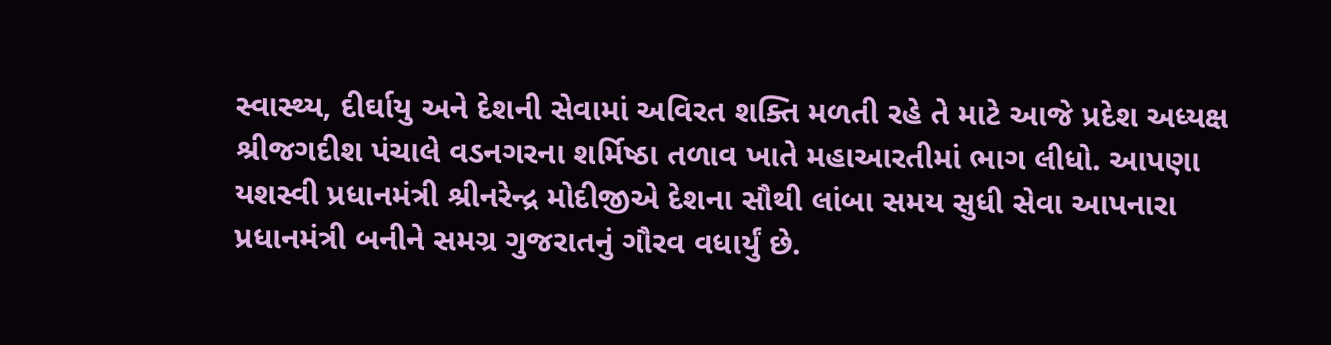સ્વાસ્થ્ય, દીર્ઘાયુ અને દેશની સેવામાં અવિરત શક્તિ મળતી રહે તે માટે આજે પ્રદેશ અધ્યક્ષ શ્રીજગદીશ પંચાલે વડનગરના શર્મિષ્ઠા તળાવ ખાતે મહાઆરતીમાં ભાગ લીધો. આપણા યશસ્વી પ્રધાનમંત્રી શ્રીનરેન્દ્ર મોદીજીએ દેશના સૌથી લાંબા સમય સુધી સેવા આપનારા પ્રધાનમંત્રી બનીને સમગ્ર ગુજરાતનું ગૌરવ વધાર્યું છે.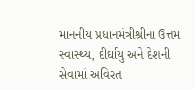માનનીય પ્રધાનમંત્રીશ્રીના ઉત્તમ સ્વાસ્થ્ય, દીર્ઘાયુ અને દેશની સેવામાં અવિરત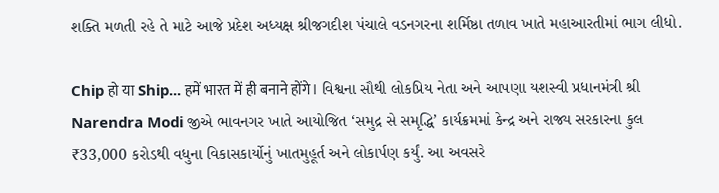શક્તિ મળતી રહે તે માટે આજે પ્રદેશ અધ્યક્ષ શ્રીજગદીશ પંચાલે વડનગરના શર્મિષ્ઠા તળાવ ખાતે મહાઆરતીમાં ભાગ લીધો.

Chip हो या Ship... हमें भारत में ही बनाने होंगे। વિશ્વના સૌથી લોકપ્રિય નેતા અને આપણા યશસ્વી પ્રધાનમંત્રી શ્રી Narendra Modi જીએ ભાવનગર ખાતે આયોજિત ‘સમુદ્ર સે સમૃદ્ધિ’ કાર્યક્રમમાં કેન્દ્ર અને રાજ્ય સરકારના કુલ ₹33,000 કરોડથી વધુના વિકાસકાર્યોનું ખાતમુહૂર્ત અને લોકાર્પણ કર્યું. આ અવસરે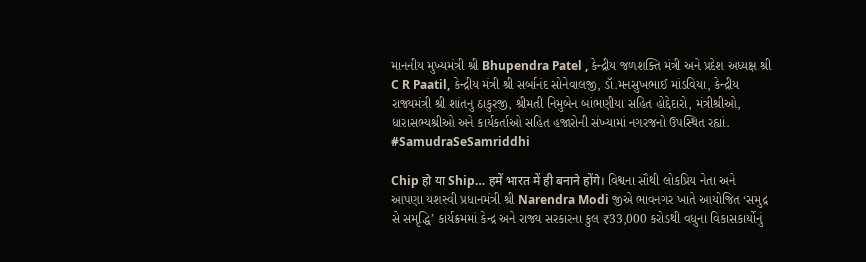માનનીય મુખ્યમંત્રી શ્રી Bhupendra Patel , કેન્દ્રીય જળશક્તિ મંત્રી અને પ્રદેશ અધ્યક્ષ શ્રી C R Paatil, કેન્દ્રીય મંત્રી શ્રી સર્બાનંદ સોનેવાલજી, ડૉ.મનસુખભાઈ માંડવિયા, કેન્દ્રીય રાજ્યમંત્રી શ્રી શાંતનુ ઠાકુરજી, શ્રીમતી નિમુબેન બાંભણીયા સહિત હોદ્દેદારો, મંત્રીશ્રીઓ, ધારાસભ્યશ્રીઓ અને કાર્યકર્તાઓ સહિત હજારોની સંખ્યામાં નગરજનો ઉપસ્થિત રહ્યાં. #SamudraSeSamriddhi

Chip हो या Ship… हमें भारत में ही बनाने होंगे। વિશ્વના સૌથી લોકપ્રિય નેતા અને આપણા યશસ્વી પ્રધાનમંત્રી શ્રી Narendra Modi જીએ ભાવનગર ખાતે આયોજિત ‘સમુદ્ર સે સમૃદ્ધિ’ કાર્યક્રમમાં કેન્દ્ર અને રાજ્ય સરકારના કુલ ₹33,000 કરોડથી વધુના વિકાસકાર્યોનું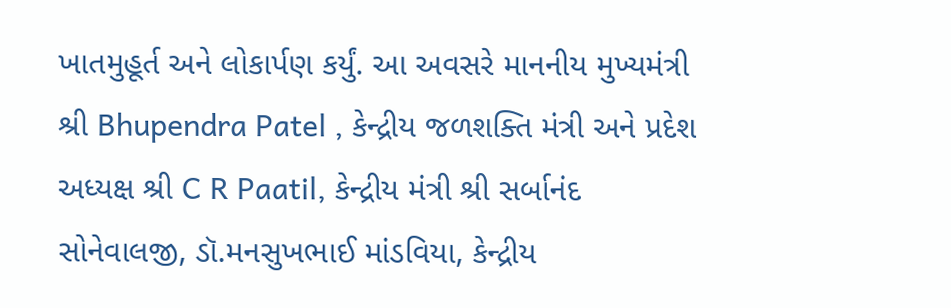ખાતમુહૂર્ત અને લોકાર્પણ કર્યું. આ અવસરે માનનીય મુખ્યમંત્રી શ્રી Bhupendra Patel , કેન્દ્રીય જળશક્તિ મંત્રી અને પ્રદેશ અધ્યક્ષ શ્રી C R Paatil, કેન્દ્રીય મંત્રી શ્રી સર્બાનંદ સોનેવાલજી, ડૉ.મનસુખભાઈ માંડવિયા, કેન્દ્રીય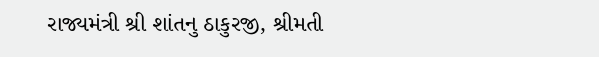રાજ્યમંત્રી શ્રી શાંતનુ ઠાકુરજી, શ્રીમતી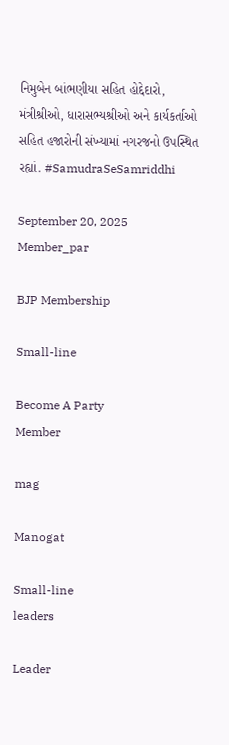નિમુબેન બાંભણીયા સહિત હોદ્દેદારો, મંત્રીશ્રીઓ, ધારાસભ્યશ્રીઓ અને કાર્યકર્તાઓ સહિત હજારોની સંખ્યામાં નગરજનો ઉપસ્થિત રહ્યાં. #SamudraSeSamriddhi

September 20, 2025
Member_par

BJP Membership

Small-line

Become A Party
Member

mag

Manogat

Small-line
leaders

Leader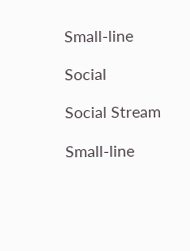Small-line

Social

Social Stream

Small-line